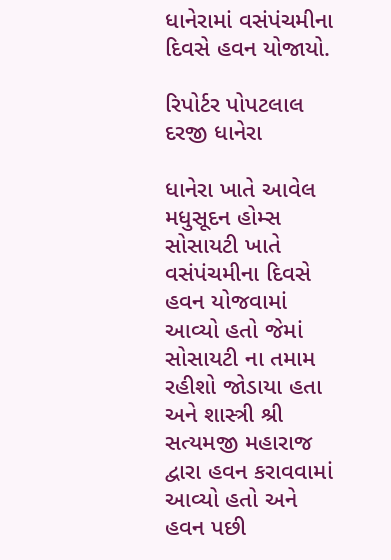ધાનેરામાં વસંપંચમીના દિવસે હવન યોજાયો.

રિપોર્ટર પોપટલાલ દરજી ધાનેરા

ધાનેરા ખાતે આવેલ મધુસૂદન હોમ્સ સોસાયટી ખાતે વસંપંચમીના દિવસે હવન યોજવામાં આવ્યો હતો જેમાં સોસાયટી ના તમામ રહીશો જોડાયા હતા અને શાસ્ત્રી શ્રી સત્યમજી મહારાજ દ્વારા હવન કરાવવામાં આવ્યો હતો અને હવન પછી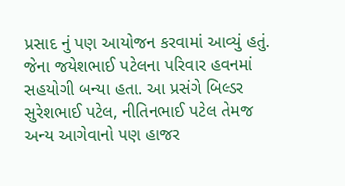પ્રસાદ નું પણ આયોજન કરવામાં આવ્યું હતું. જેના જયેશભાઈ પટેલના પરિવાર હવનમાં સહયોગી બન્યા હતા. આ પ્રસંગે બિલ્ડર સુરેશભાઈ પટેલ, નીતિનભાઈ પટેલ તેમજ અન્ય આગેવાનો પણ હાજર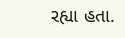રહ્યા હતા.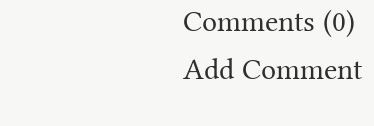Comments (0)
Add Comment